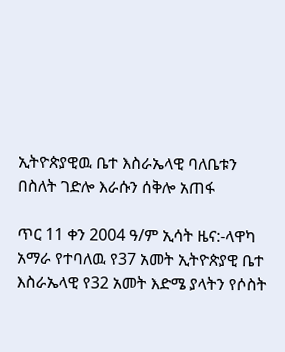ኢትዮጵያዊዉ ቤተ እስራኤላዊ ባለቤቱን በስለት ገድሎ እራሱን ሰቅሎ አጠፋ

ጥር 11 ቀን 2004 ዓ/ም ኢሳት ዜና:-ላዋካ አማራ የተባለዉ የ37 አመት ኢትዮጵያዊ ቤተ እስራኤላዊ የ32 አመት እድሜ ያላትን የሶስት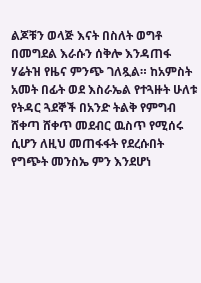ልጆቹን ወላጅ እናት በስለት ወግቶ በመግደል እራሱን ሰቅሎ እንዳጠፋ ሃሬትዝ የዜና ምንጭ ገለጿል። ከአምስት አመት በፊት ወደ እስራኤል የተጓዙት ሁለቱ የትዳር ጓደኞች በአንድ ትልቅ የምግብ ሸቀጣ ሸቀጥ መደብር ዉስጥ የሚሰሩ ሲሆን ለዚህ መጠፋፋት የደረሱበት የግጭት መንስኤ ምን እንደሆነ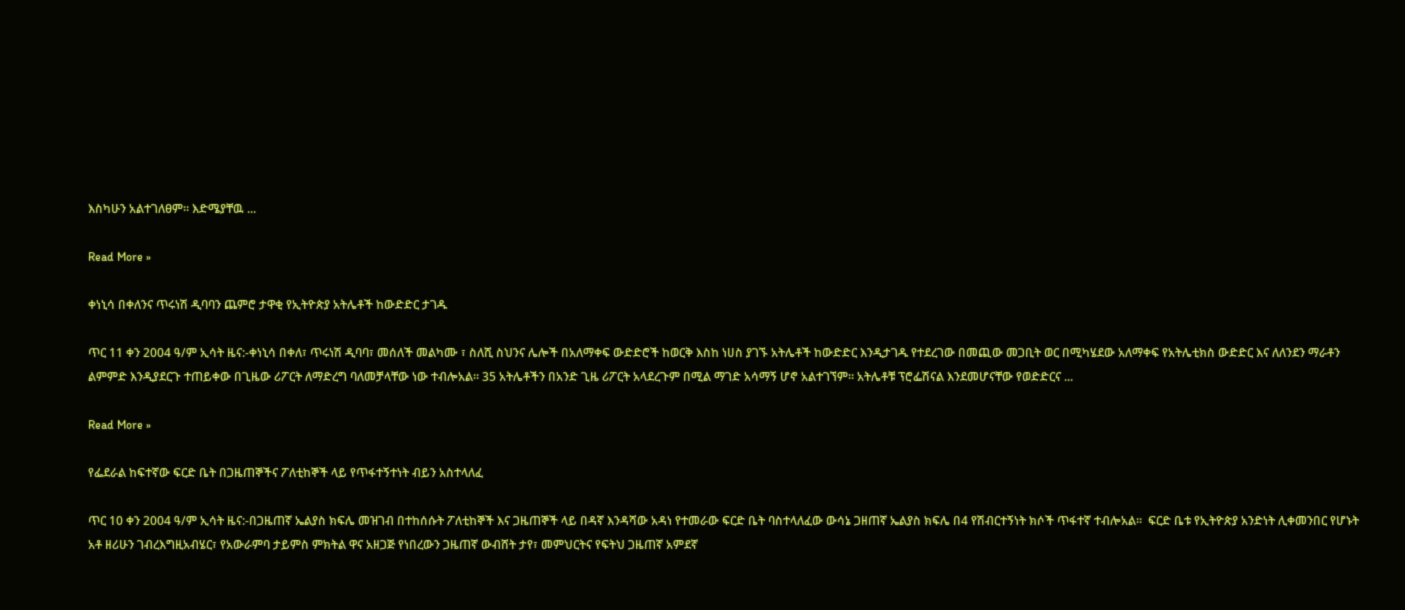እስካሁን አልተገለፀም። እድሜያቸዉ ...

Read More »

ቀነኒሳ በቀለንና ጥሩነሽ ዲባባን ጨምሮ ታዋቂ የኢትዮጵያ አትሌቶች ከውድድር ታገዱ

ጥር 11 ቀን 2004 ዓ/ም ኢሳት ዜና:-ቀነኒሳ በቀለ፣ ጥሩነሽ ዲባባ፣ መሰለች መልካሙ ፣ ስለሺ ስህንና ሌሎች በአለማቀፍ ውድድሮች ከወርቅ እስከ ነሀስ ያገኙ አትሌቶች ከውድድር እንዲታገዱ የተደረገው በመጪው መጋቢት ወር በሚካሄደው አለማቀፍ የአትሌቲክስ ውድድር እና ለለንደን ማራቶን ልምምድ እንዲያደርጉ ተጠይቀው በጊዜው ሪፖርት ለማድረግ ባለመቻላቸው ነው ተብሎአል። 35 አትሌቶችን በአንድ ጊዜ ሪፖርት አላደረጉም በሚል ማገድ አሳማኝ ሆኖ አልተገኘም። አትሌቶቹ ፕሮፌሽናል እንደመሆናቸው የወድድርና ...

Read More »

የፌደራል ከፍተኛው ፍርድ ቤት በጋዜጠኞችና ፖለቲከኞች ላይ የጥፋተኝተነት ብይን አስተላለፈ

ጥር 10 ቀን 2004 ዓ/ም ኢሳት ዜና:-በጋዜጠኛ ኤልያስ ክፍሌ መዝገብ በተከሰሱት ፖለቲከኞች እና ጋዜጠኞች ላይ በዳኛ እንዳሻው አዳነ የተመራው ፍርድ ቤት ባስተላለፈው ውሳኔ ጋዘጠኛ ኤልያስ ክፍሌ በ4 የሽብርተኝነት ክሶች ጥፋተኛ ተብሎአል።  ፍርድ ቤቱ የኢትዮጵያ አንድነት ሊቀመንበር የሆኑት አቶ ዘሪሁን ገብረእግዚአብሄር፣ የአውራምባ ታይምስ ምክትል ዋና አዘጋጅ የነበረውን ጋዜጠኛ ውብሸት ታየ፣ መምህርትና የፍትህ ጋዜጠኛ አምደኛ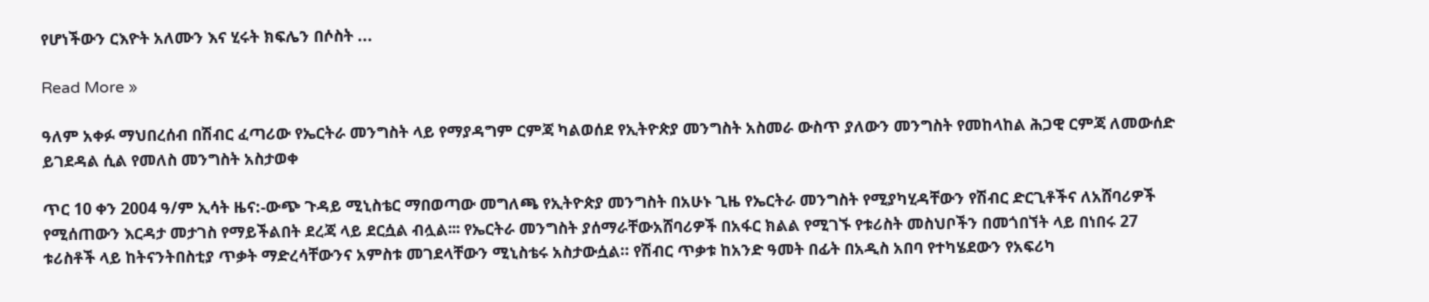የሆነችውን ርእዮት አለሙን እና ሂሩት ክፍሌን በሶስት ...

Read More »

ዓለም አቀፉ ማህበረሰብ በሽብር ፈጣሪው የኤርትራ መንግስት ላይ የማያዳግም ርምጃ ካልወሰደ የኢትዮጵያ መንግስት አስመራ ውስጥ ያለውን መንግስት የመከላከል ሕጋዊ ርምጃ ለመውሰድ ይገደዳል ሲል የመለስ መንግስት አስታወቀ

ጥር 10 ቀን 2004 ዓ/ም ኢሳት ዜና:-ውጭ ጉዳይ ሚኒስቴር ማበወጣው መግለጫ የኢትዮጵያ መንግስት በአሁኑ ጊዜ የኤርትራ መንግስት የሚያካሂዳቸውን የሽብር ድርጊቶችና ለአሸባሪዎች የሚሰጠውን እርዳታ መታገስ የማይችልበት ደረጃ ላይ ደርሷል ብሏል፡፡፡ የኤርትራ መንግስት ያሰማራቸውአሸባሪዎች በአፋር ክልል የሚገኙ የቱሪስት መስህቦችን በመጎበኘት ላይ በነበሩ 27 ቱሪስቶች ላይ ከትናንትበስቲያ ጥቃት ማድረሳቸውንና አምስቱ መገደላቸውን ሚኒስቴሩ አስታውሷል። የሽብር ጥቃቱ ከአንድ ዓመት በፊት በአዲስ አበባ የተካሄደውን የአፍሪካ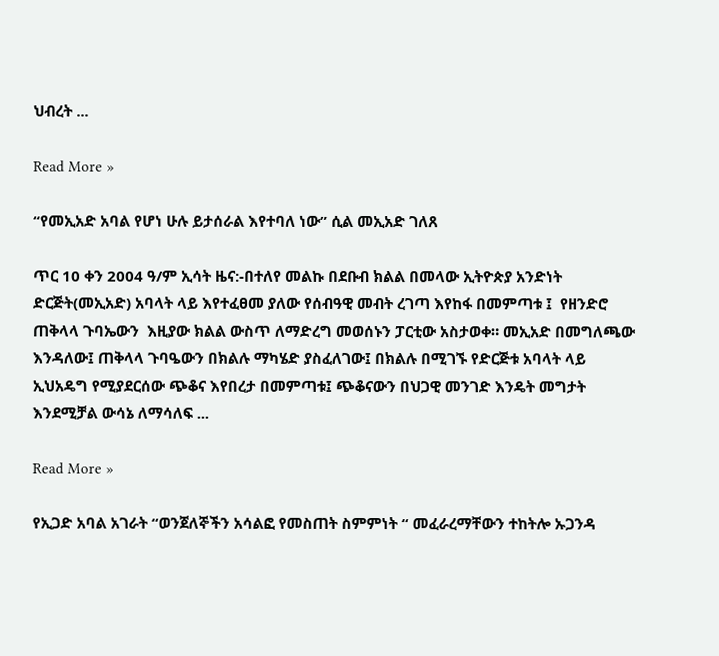ህብረት ...

Read More »

“የመኢአድ አባል የሆነ ሁሉ ይታሰራል እየተባለ ነው” ሲል መኢአድ ገለጸ

ጥር 10 ቀን 2004 ዓ/ም ኢሳት ዜና:-በተለየ መልኩ በደቡብ ክልል በመላው ኢትዮጵያ አንድነት ድርጅት(መኢአድ) አባላት ላይ እየተፈፀመ ያለው የሰብዓዊ መብት ረገጣ እየከፋ በመምጣቱ ፤  የዘንድሮ ጠቅላላ ጉባኤውን  እዚያው ክልል ውስጥ ለማድረግ መወሰኑን ፓርቲው አስታወቀ። መኢአድ በመግለጫው እንዳለው፤ ጠቅላላ ጉባዔውን በክልሉ ማካሄድ ያስፈለገው፤ በክልሉ በሚገኙ የድርጅቱ አባላት ላይ ኢህአዴግ የሚያደርሰው ጭቆና እየበረታ በመምጣቱ፤ ጭቆናውን በህጋዊ መንገድ እንዴት መግታት እንደሚቻል ውሳኔ ለማሳለፍ ...

Read More »

የኢጋድ አባል አገራት “ወንጀለኞችን አሳልፎ የመስጠት ስምምነት “ መፈራረማቸውን ተከትሎ ኡጋንዳ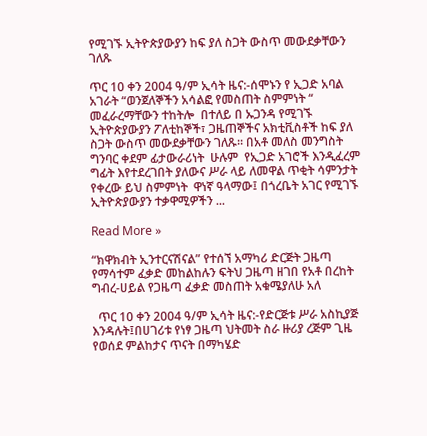የሚገኙ ኢትዮጵያውያን ከፍ ያለ ስጋት ውስጥ መውደቃቸውን ገለጹ

ጥር 10 ቀን 2004 ዓ/ም ኢሳት ዜና:-ሰሞኑን የ ኢጋድ አባል አገራት “ወንጀለኞችን አሳልፎ የመስጠት ስምምነት “ መፈራረማቸውን ተከትሎ  በተለይ በ ኡጋንዳ የሚገኙ ኢትዮጵያውያን ፖለቲከኞች፣ ጋዜጠኞችና አክቲቪስቶች ከፍ ያለ ስጋት ውስጥ መውደቃቸውን ገለጹ። በአቶ መለስ መንግስት ግንባር ቀደም ፊታውራሪነት  ሁሉም  የኢጋድ አገሮች እንዲፈረም ግፊት እየተደረገበት ያለውና ሥራ ላይ ለመዋል ጥቂት ሳምንታት የቀረው ይህ ስምምነት  ዋነኛ ዓላማው፤ በጎረቤት አገር የሚገኙ ኢትዮጵያውያን ተቃዋሚዎችን ...

Read More »

“ክዋክብት ኢንተርናሽናል” የተሰኘ አማካሪ ድርጅት ጋዜጣ የማሳተም ፈቃድ መከልከሉን ፍትህ ጋዜጣ ዘገበ የአቶ በረከት ግብረ-ሀይል የጋዜጣ ፈቃድ መስጠት አቁሜያለሁ አለ

  ጥር 10 ቀን 2004 ዓ/ም ኢሳት ዜና:-የድርጅቱ ሥራ አስኪያጅ  እንዳሉት፤በሀገሪቱ የነፃ ጋዜጣ ህትመት ስራ ዙሪያ ረጅም ጊዜ የወሰደ ምልከታና ጥናት በማካሄድ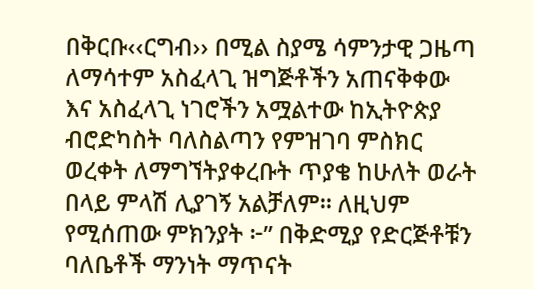በቅርቡ‹‹ርግብ›› በሚል ስያሜ ሳምንታዊ ጋዜጣ ለማሳተም አስፈላጊ ዝግጅቶችን አጠናቅቀው እና አስፈላጊ ነገሮችን አሟልተው ከኢትዮጵያ ብሮድካስት ባለስልጣን የምዝገባ ምስክር ወረቀት ለማግኘትያቀረቡት ጥያቄ ከሁለት ወራት በላይ ምላሽ ሊያገኝ አልቻለም። ለዚህም የሚሰጠው ምክንያት ፦” በቅድሚያ የድርጅቶቹን ባለቤቶች ማንነት ማጥናት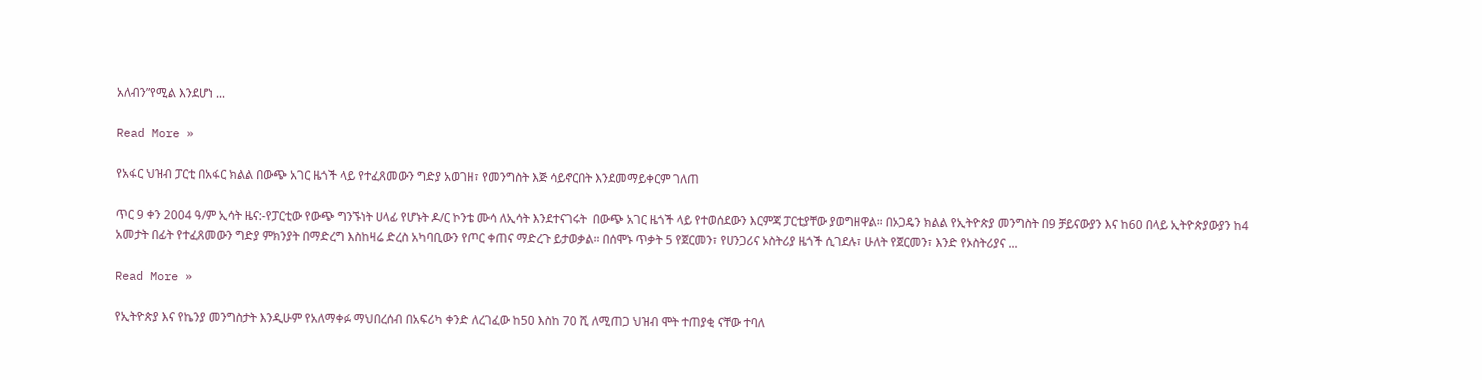አለብን”የሚል እንደሆነ ...

Read More »

የአፋር ህዝብ ፓርቲ በአፋር ክልል በውጭ አገር ዜጎች ላይ የተፈጸመውን ግድያ አወገዘ፣ የመንግስት እጅ ሳይኖርበት እንደመማይቀርም ገለጠ

ጥር 9 ቀን 2004 ዓ/ም ኢሳት ዜና:-የፓርቲው የውጭ ግንኙነት ሀላፊ የሆኑት ዶ/ር ኮንቴ ሙሳ ለኢሳት እንደተናገሩት  በውጭ አገር ዜጎች ላይ የተወሰደውን እርምጃ ፓርቲያቸው ያወግዘዋል። በኦጋዴን ክልል የኢትዮጵያ መንግስት በ9 ቻይናውያን እና ከ60 በላይ ኢትዮጵያውያን ከ4 አመታት በፊት የተፈጸመውን ግድያ ምክንያት በማድረግ እስከዛሬ ድረስ አካባቢውን የጦር ቀጠና ማድረጉ ይታወቃል። በሰሞኑ ጥቃት 5 የጀርመን፣ የሀንጋሪና ኦስትሪያ ዜጎች ሲገደሉ፣ ሁለት የጀርመን፣ እንድ የኦስትሪያና ...

Read More »

የኢትዮጵያ እና የኬንያ መንግስታት እንዲሁም የአለማቀፉ ማህበረሰብ በአፍሪካ ቀንድ ለረገፈው ከ50 እስከ 70 ሺ ለሚጠጋ ህዝብ ሞት ተጠያቂ ናቸው ተባለ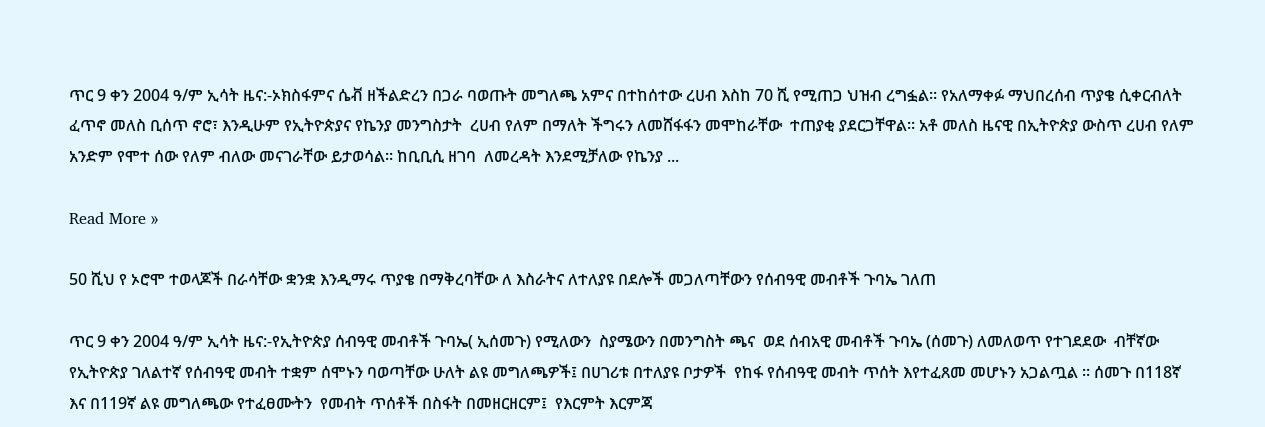ጥር 9 ቀን 2004 ዓ/ም ኢሳት ዜና:-ኦክስፋምና ሴቭ ዘችልድረን በጋራ ባወጡት መግለጫ አምና በተከሰተው ረሀብ እስከ 70 ሺ የሚጠጋ ህዝብ ረግፏል። የአለማቀፉ ማህበረሰብ ጥያቄ ሲቀርብለት ፈጥኖ መለስ ቢሰጥ ኖሮ፣ እንዲሁም የኢትዮጵያና የኬንያ መንግስታት  ረሀብ የለም በማለት ችግሩን ለመሸፋፋን መሞከራቸው  ተጠያቂ ያደርጋቸዋል። አቶ መለስ ዜናዊ በኢትዮጵያ ውስጥ ረሀብ የለም አንድም የሞተ ሰው የለም ብለው መናገራቸው ይታወሳል። ከቢቢሲ ዘገባ  ለመረዳት እንደሚቻለው የኬንያ ...

Read More »

50 ሺህ የ ኦሮሞ ተወላጆች በራሳቸው ቋንቋ እንዲማሩ ጥያቄ በማቅረባቸው ለ እስራትና ለተለያዩ በደሎች መጋለጣቸውን የሰብዓዊ መብቶች ጉባኤ ገለጠ

ጥር 9 ቀን 2004 ዓ/ም ኢሳት ዜና:-የኢትዮጵያ ሰብዓዊ መብቶች ጉባኤ( ኢሰመጉ) የሚለውን  ስያሜውን በመንግስት ጫና  ወደ ሰብአዊ መብቶች ጉባኤ (ሰመጉ) ለመለወጥ የተገደደው  ብቸኛው  የኢትዮጵያ ገለልተኛ የሰብዓዊ መብት ተቋም ሰሞኑን ባወጣቸው ሁለት ልዩ መግለጫዎች፤ በሀገሪቱ በተለያዩ ቦታዎች  የከፋ የሰብዓዊ መብት ጥሰት እየተፈጸመ መሆኑን አጋልጧል ። ሰመጉ በ118ኛ እና በ119ኛ ልዩ መግለጫው የተፈፀሙትን  የመብት ጥሰቶች በስፋት በመዘርዘርም፤  የእርምት እርምጃ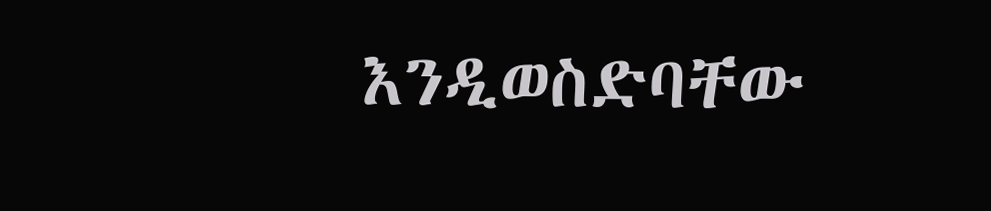እንዲወስድባቸው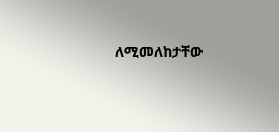ለሚመለከታቸው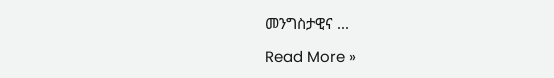መንግስታዊና ...

Read More »